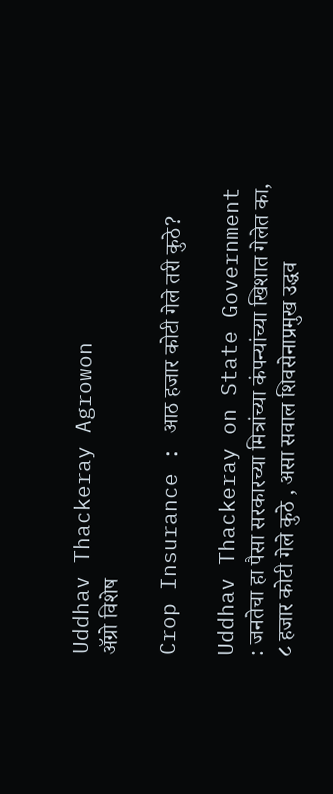Uddhav Thackeray Agrowon
ॲग्रो विशेष

Crop Insurance : आठ हजार कोटी गेले तरी कुठे?

Uddhav Thackeray on State Government : जनतेचा हा पैसा सरकारच्या मित्रांच्या कंपन्यांच्या खिशात गेलेत का, ८ हजार कोटी गेले कुठे , असा सवाल शिवसेनाप्रमुख उद्धव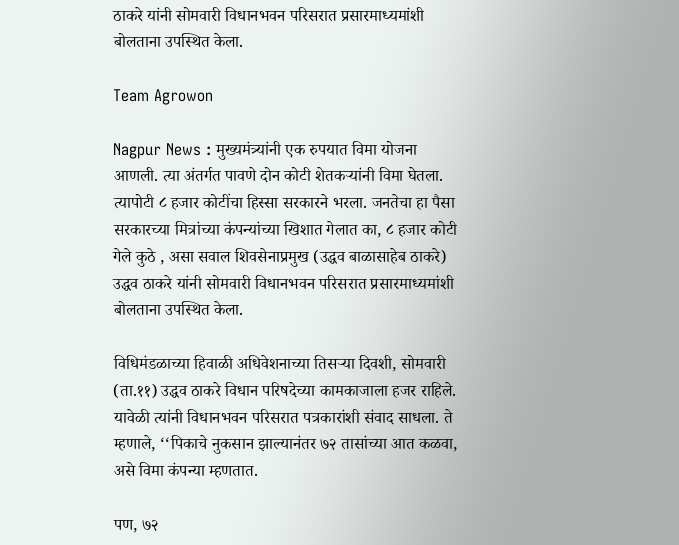ठाकरे यांनी सोमवारी विधानभवन परिसरात प्रसारमाध्यमांशी बोलताना उपस्थित केला.

Team Agrowon

Nagpur News : मुख्यमंत्र्यांनी एक रुपयात विमा योजना आणली. त्या अंतर्गत पावणे दोन कोटी शेतकऱ्यांनी विमा घेतला. त्यापोटी ८ हजार कोटींचा हिस्सा सरकारने भरला. जनतेचा हा पैसा सरकारच्या मित्रांच्या कंपन्यांच्या खिशात गेलात का, ८ हजार कोटी गेले कुठे , असा सवाल शिवसेनाप्रमुख (उद्धव बाळासाहेब ठाकरे) उद्धव ठाकरे यांनी सोमवारी विधानभवन परिसरात प्रसारमाध्यमांशी बोलताना उपस्थित केला.

विधिमंडळाच्या हिवाळी अधिवेशनाच्या तिसऱ्या दिवशी, सोमवारी (ता.११) उद्धव ठाकरे विधान परिषदेच्या कामकाजाला हजर राहिले. यावेळी त्यांनी विधानभवन परिसरात पत्रकारांशी संवाद साधला. ते म्हणाले, ‘‘पिकाचे नुकसान झाल्यानंतर ७२ तासांच्या आत कळवा, असे विमा कंपन्या म्हणतात.

पण, ७२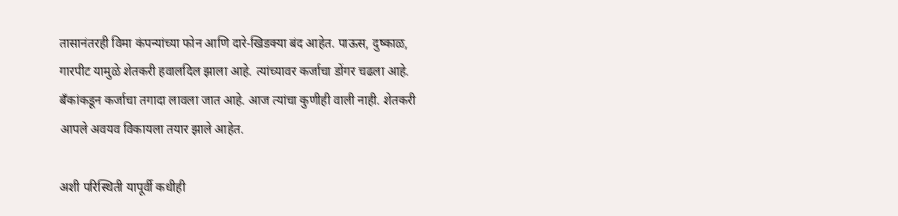तासानंतरही विमा कंपन्यांच्या फोन आणि दारे-खिडक्या बंद आहेत. पाऊस, दुष्काळ, गारपीट यामुळे शेतकरी हवालदिल झाला आहे. त्यांच्यावर कर्जाचा डोंगर चढला आहे. बँकांकडून कर्जाचा तगादा लावला जात आहे. आज त्यांचा कुणीही वाली नाही. शेतकरी आपले अवयव विकायला तयार झाले आहेत.

अशी परिस्थिती यापूर्वी कधीही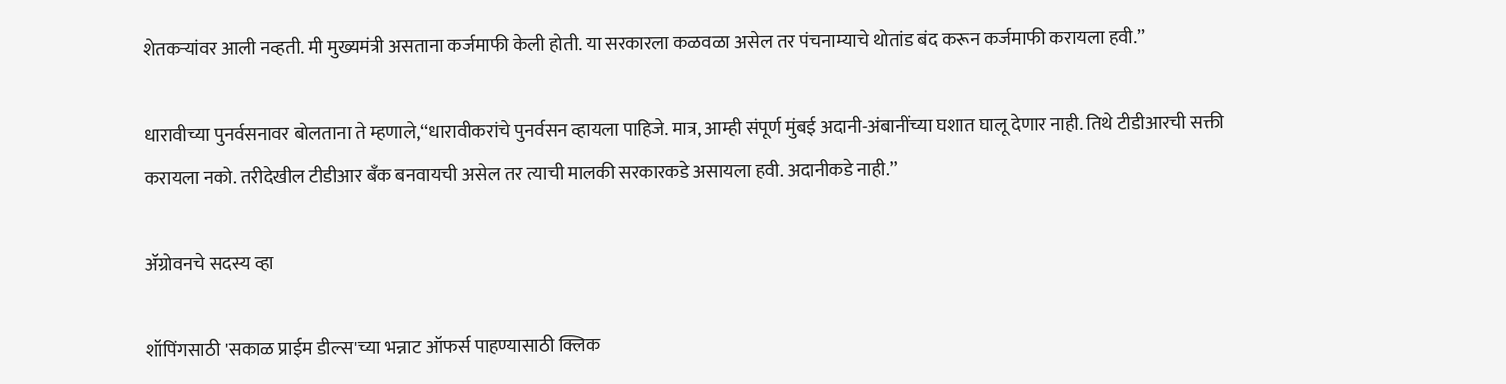शेतकऱ्यांवर आली नव्हती. मी मुख्यमंत्री असताना कर्जमाफी केली होती. या सरकारला कळवळा असेल तर पंचनाम्याचे थोतांड बंद करून कर्जमाफी करायला हवी.’’

धारावीच्या पुनर्वसनावर बोलताना ते म्हणाले,‘‘धारावीकरांचे पुनर्वसन व्हायला पाहिजे. मात्र, आम्ही संपूर्ण मुंबई अदानी-अंबानींच्या घशात घालू देणार नाही. तिथे टीडीआरची सक्ती करायला नको. तरीदेखील टीडीआर बँक बनवायची असेल तर त्याची मालकी सरकारकडे असायला हवी. अदानीकडे नाही.’’

ॲग्रोवनचे सदस्य व्हा

शॉपिंगसाठी 'सकाळ प्राईम डील्स'च्या भन्नाट ऑफर्स पाहण्यासाठी क्लिक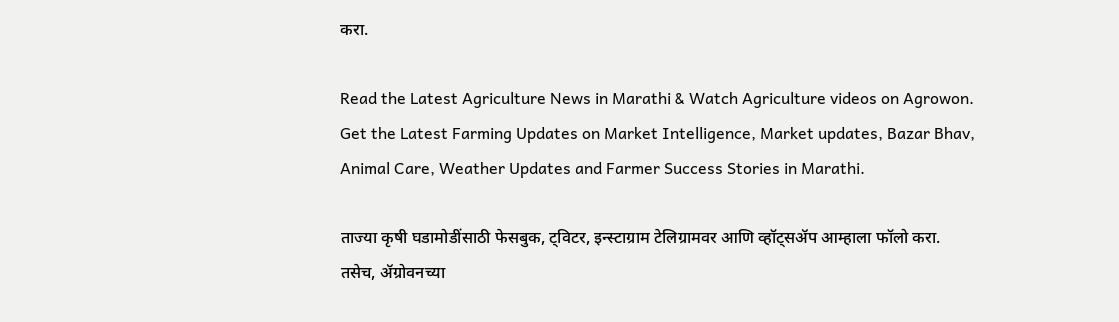करा.

Read the Latest Agriculture News in Marathi & Watch Agriculture videos on Agrowon. Get the Latest Farming Updates on Market Intelligence, Market updates, Bazar Bhav, Animal Care, Weather Updates and Farmer Success Stories in Marathi.

ताज्या कृषी घडामोडींसाठी फेसबुक, ट्विटर, इन्स्टाग्राम टेलिग्रामवर आणि व्हॉट्सॲप आम्हाला फॉलो करा. तसेच, ॲग्रोवनच्या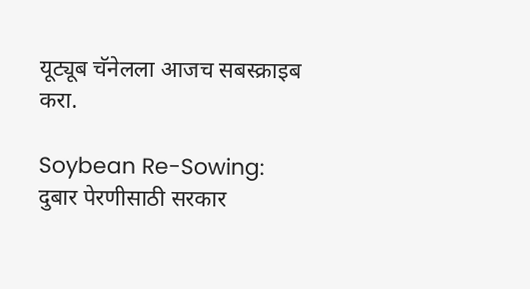यूट्यूब चॅनेलला आजच सबस्क्राइब करा.

Soybean Re-Sowing: दुबार पेरणीसाठी सरकार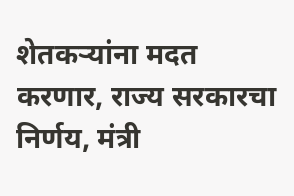शेतकऱ्यांना मदत करणार, राज्य सरकारचा निर्णय, मंत्री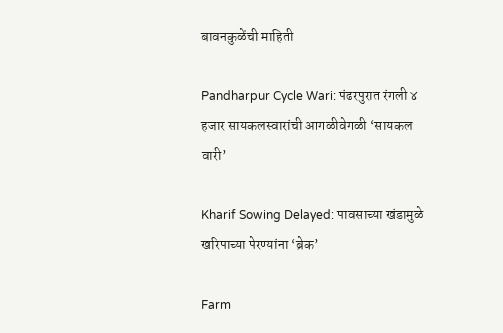बावनकुळेंची माहिती

Pandharpur Cycle Wari: पंढरपुरात रंगली ४ हजार सायकलस्वारांची आगळीवेगळी ‘सायकल वारी’

Kharif Sowing Delayed: पावसाच्या खंडामुळे खरिपाच्या पेरण्यांना ‘ब्रेक’

Farm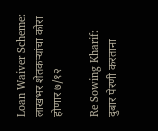Loan Waiver Scheme: लाखभर शेतकऱ्यांचा कोरा होणार ७/१२

Re Sowing Kharif: दुबार पेरणी करताना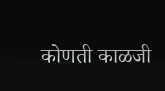कोणती काळजी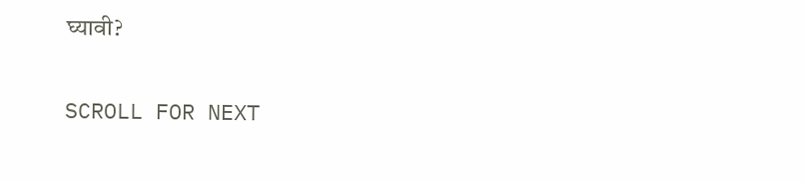घ्यावी?

SCROLL FOR NEXT